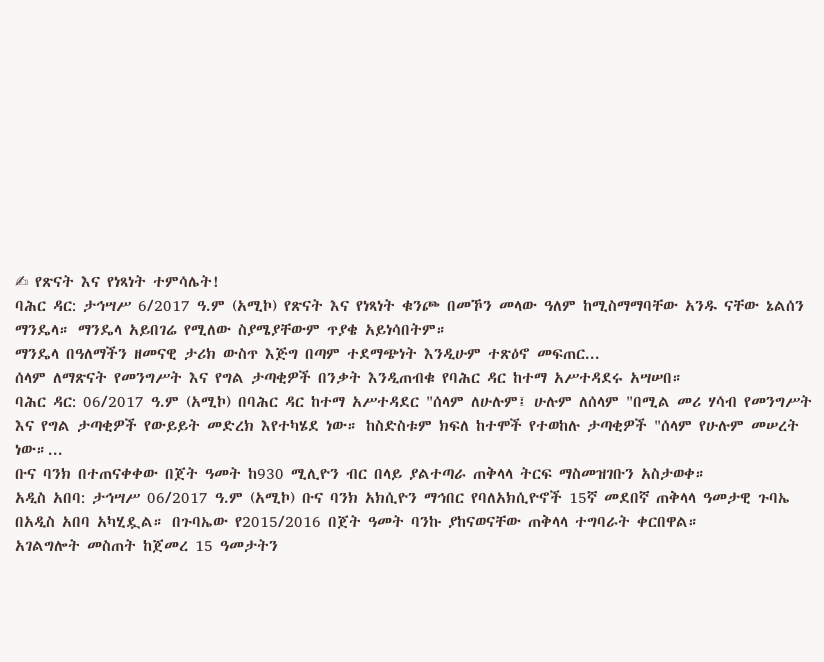✍ የጽናት እና የነጻነት ተምሳሌት!
ባሕር ዳር: ታኅሣሥ 6/2017 ዓ.ም (አሚኮ) የጽናት እና የነጻነት ቁንጮ በመኾን መላው ዓለም ከሚስማማባቸው አንዱ ናቸው ኔልሰን ማንዴላ። ማንዴላ አይበገሬ የሚለው ስያሜያቸውም ጥያቄ አይነሳበትም።
ማንዴላ በዓለማችን ዘመናዊ ታሪክ ውስጥ እጅግ በጣም ተደማጭነት እንዲሁም ተጽዕኖ መፍጠር...
ሰላም ለማጽናት የመንግሥት እና የግል ታጣቂዎች በንቃት እንዲጠብቁ የባሕር ዳር ከተማ አሥተዳደሩ አሣሠበ።
ባሕር ዳር: 06/2017 ዓ.ም (አሚኮ) በባሕር ዳር ከተማ አሥተዳደር "ሰላም ለሁሉም፤ ሁሉም ለሰላም "በሚል መሪ ሃሳብ የመንግሥት እና የግል ታጣቂዎች የውይይት መድረክ እየተካሄደ ነው። ከስድስቱም ክፍለ ከተሞች የተወከሉ ታጣቂዎች "ሰላም የሁሉም መሠረት ነው።...
ቡና ባንክ በተጠናቀቀው በጀት ዓመት ከ930 ሚሊዮን ብር በላይ ያልተጣራ ጠቅላላ ትርፍ ማስመዝገቡን አስታወቀ።
አዲስ አበባ: ታኅሣሥ 06/2017 ዓ.ም (አሚኮ) ቡና ባንክ አክሲዮን ማኅበር የባለአክሲዮኖች 15ኛ መደበኛ ጠቅላላ ዓመታዊ ጉባኤ በአዲስ አበባ አካሂዷል። በጉባኤው የ2015/2016 በጀት ዓመት ባንኩ ያከናወናቸው ጠቅላላ ተግባራት ቀርበዋል።
አገልግሎት መስጠት ከጀመረ 15 ዓመታትን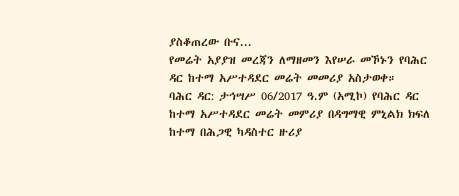ያስቆጠረው ቡና...
የመሬት አያያዝ መረጃን ለማዘመን እየሠራ መኾኑን የባሕር ዳር ከተማ አሥተዳደር መሬት መመሪያ አስታወቀ።
ባሕር ዳር: ታኅሣሥ 06/2017 ዓ.ም (አሚኮ) የባሕር ዳር ከተማ አሥተዳደር መሬት መምሪያ በዳግማዊ ምኒልክ ክፍለ ከተማ በሕጋዊ ካዳስተር ዙሪያ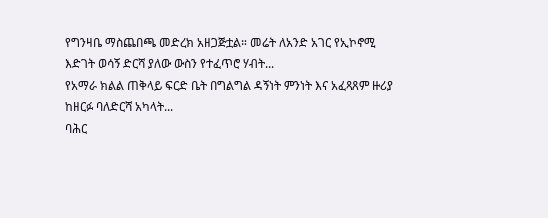የግንዛቤ ማስጨበጫ መድረክ አዘጋጅቷል። መሬት ለአንድ አገር የኢኮኖሚ እድገት ወሳኝ ድርሻ ያለው ውስን የተፈጥሮ ሃብት...
የአማራ ክልል ጠቅላይ ፍርድ ቤት በግልግል ዳኝነት ምንነት እና አፈጻጸም ዙሪያ ከዘርፉ ባለድርሻ አካላት...
ባሕር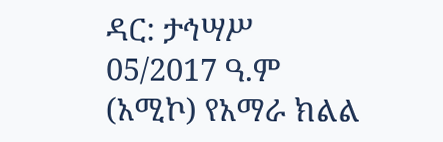ዳር: ታኅሣሥ 05/2017 ዓ.ም (አሚኮ) የአማራ ክልል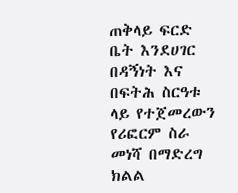ጠቅላይ ፍርድ ቤት እንደሀገር በዳኝነት እና በፍትሕ ስርዓቱ ላይ የተጀመረውን የሪፎርም ስራ መነሻ በማድረግ ክልል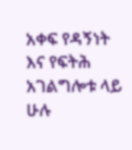አቀፍ የዳኝነት እና የፍትሕ አገልግሎቱ ላይ ሁሉ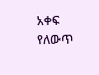አቀፍ የለውጥ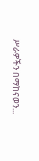ሥራዎችን በማከናወን...